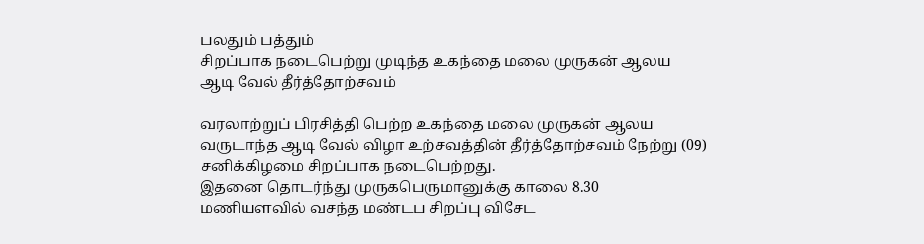பலதும் பத்தும்
சிறப்பாக நடைபெற்று முடிந்த உகந்தை மலை முருகன் ஆலய ஆடி வேல் தீர்த்தோற்சவம்

வரலாற்றுப் பிரசித்தி பெற்ற உகந்தை மலை முருகன் ஆலய வருடாந்த ஆடி வேல் விழா உற்சவத்தின் தீர்த்தோற்சவம் நேற்று (09) சனிக்கிழமை சிறப்பாக நடைபெற்றது.
இதனை தொடர்ந்து முருகபெருமானுக்கு காலை 8.30 மணியளவில் வசந்த மண்டப சிறப்பு விசேட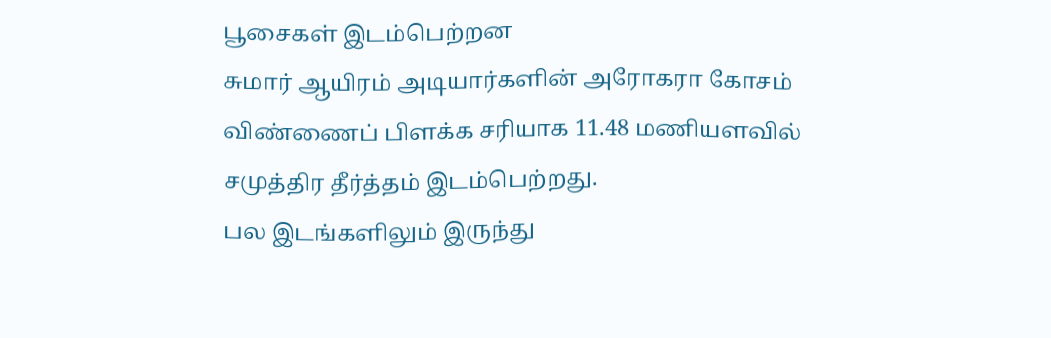பூசைகள் இடம்பெற்றன
சுமார் ஆயிரம் அடியார்களின் அரோகரா கோசம் விண்ணைப் பிளக்க சரியாக 11.48 மணியளவில் சமுத்திர தீர்த்தம் இடம்பெற்றது.
பல இடங்களிலும் இருந்து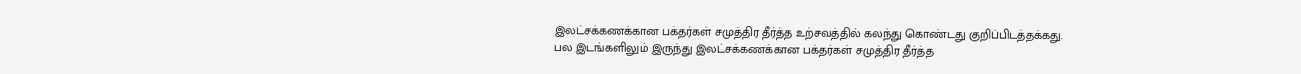இலட்சக்கணக்கான பக்தர்கள் சமுத்திர தீர்த்த உற்சவத்தில் கலந்து கொண்டது குறிப்பிடத்தக்கது.
பல இடங்களிலும் இருந்து இலட்சக்கணக்கான பக்தர்கள் சமுத்திர தீர்த்த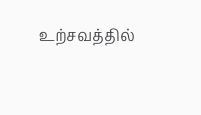உற்சவத்தில்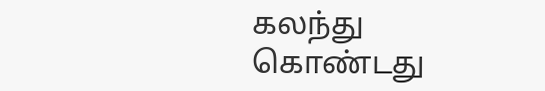கலந்து கொண்டது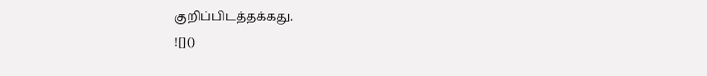குறிப்பிடத்தக்கது.
![]()